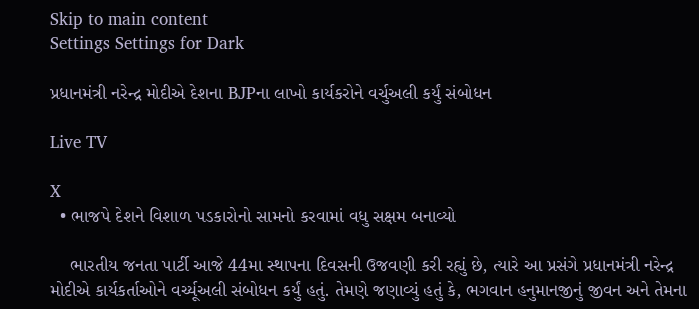Skip to main content
Settings Settings for Dark

પ્રધાનમંત્રી નરેન્દ્ર મોદીએ દેશના BJPના લાખો કાર્યકરોને વર્ચુઅલી કર્યું સંબોધન

Live TV

X
  • ભાજપે દેશને વિશાળ પડકારોનો સામનો કરવામાં વધુ સક્ષમ બનાવ્યો

    ભારતીય જનતા પાર્ટી આજે 44મા સ્થાપના દિવસની ઉજવણી કરી રહ્યું છે, ત્યારે આ પ્રસંગે પ્રધાનમંત્રી નરેન્દ્ર મોદીએ કાર્યકર્તાઓને વર્ચ્યૂઅલી સંબોધન કર્યું હતું. તેમણે જણાવ્યું હતું કે, ભગવાન હનુમાનજીનું જીવન અને તેમના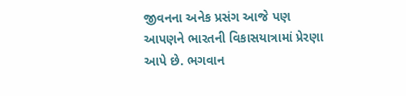જીવનના અનેક પ્રસંગ આજે પણ આપણને ભારતની વિકાસયાત્રામાં પ્રેરણા આપે છે. ભગવાન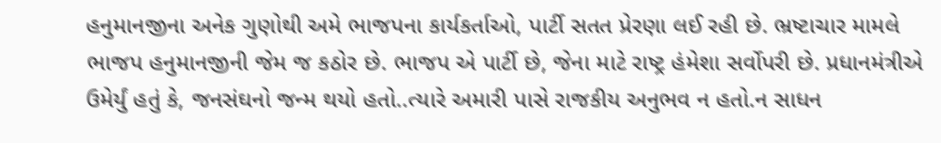હનુમાનજીના અનેક ગુણોથી અમે ભાજપના કાર્યકર્તાઓ, પાર્ટી સતત પ્રેરણા લઈ રહી છે. ભ્રષ્ટાચાર મામલે ભાજપ હનુમાનજીની જેમ જ કઠોર છે. ભાજપ એ પાર્ટી છે, જેના માટે રાષ્ટ્ર હંમેશા સર્વોપરી છે. પ્રધાનમંત્રીએ ઉમેર્યું હતું કે, જનસંઘનો જન્મ થયો હતો..ત્યારે અમારી પાસે રાજકીય અનુભવ ન હતો.ન સાધન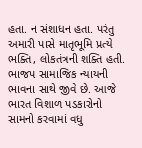હતા. ન સંશાધન હતા. પરંતુ અમારી પાસે માતૃભૂમિ પ્રત્યે ભક્તિ, લોકતંત્રની શક્તિ હતી. ભાજપ સામાજિક ન્યાયની ભાવના સાથે જીવે છે. આજે ભારત વિશાળ પડકારોનો સામનો કરવામાં વધુ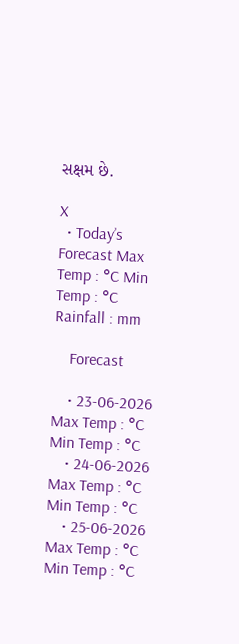સક્ષમ છે.

X
  • Today’s Forecast Max Temp : °C Min Temp : °C Rainfall : mm

    Forecast

    • 23-06-2026 Max Temp : °C Min Temp : °C
    • 24-06-2026 Max Temp : °C Min Temp : °C
    • 25-06-2026 Max Temp : °C Min Temp : °C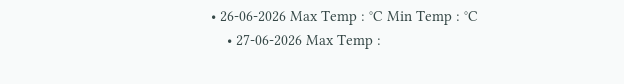• 26-06-2026 Max Temp : °C Min Temp : °C
    • 27-06-2026 Max Temp :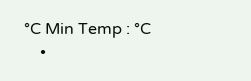°C Min Temp : °C
    •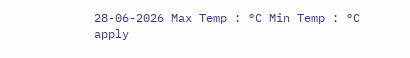28-06-2026 Max Temp : °C Min Temp : °C
apply